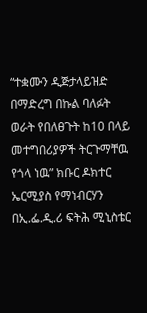“ተቋሙን ዲጅታላይዝድ በማድረግ በኩል ባለፉት ወራት የበለፀጉት ከ10 በላይ መተግበሪያዎች ትርጉማቸዉ የጎላ ነዉ” ክቡር ዶክተር ኤርሚያስ የማነብርሃን በኢ.ፌ.ዲ.ሪ ፍትሕ ሚኒስቴር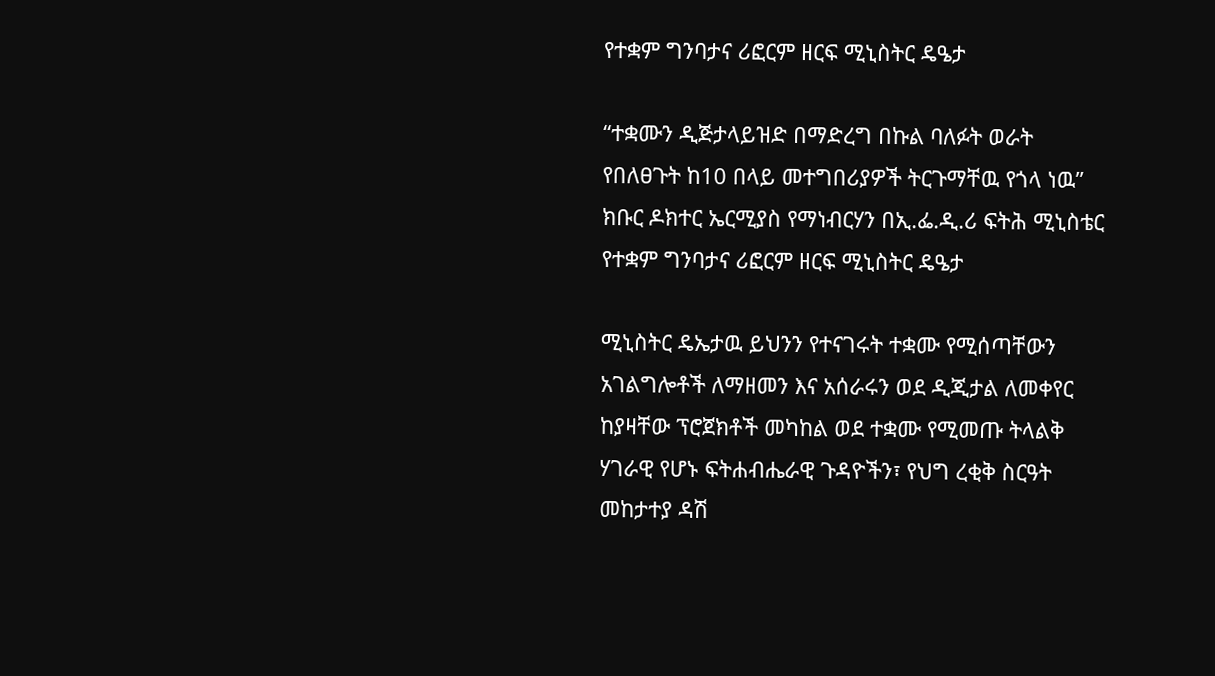የተቋም ግንባታና ሪፎርም ዘርፍ ሚኒስትር ዴዔታ

“ተቋሙን ዲጅታላይዝድ በማድረግ በኩል ባለፉት ወራት የበለፀጉት ከ10 በላይ መተግበሪያዎች ትርጉማቸዉ የጎላ ነዉ” ክቡር ዶክተር ኤርሚያስ የማነብርሃን በኢ.ፌ.ዲ.ሪ ፍትሕ ሚኒስቴር የተቋም ግንባታና ሪፎርም ዘርፍ ሚኒስትር ዴዔታ

ሚኒስትር ዴኤታዉ ይህንን የተናገሩት ተቋሙ የሚሰጣቸውን አገልግሎቶች ለማዘመን እና አሰራሩን ወደ ዲጂታል ለመቀየር ከያዛቸው ፕሮጀክቶች መካከል ወደ ተቋሙ የሚመጡ ትላልቅ ሃገራዊ የሆኑ ፍትሐብሔራዊ ጉዳዮችን፣ የህግ ረቂቅ ስርዓት መከታተያ ዳሽ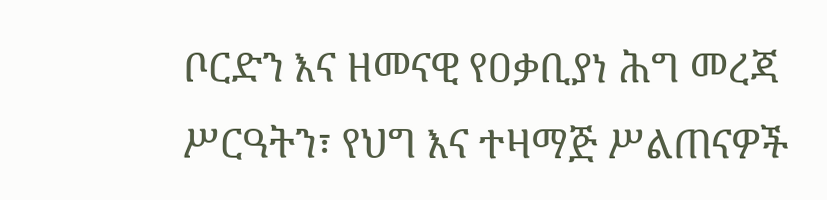ቦርድን እና ዘመናዊ የዐቃቢያነ ሕግ መረጃ ሥርዓትን፣ የህግ እና ተዛማጅ ሥልጠናዎች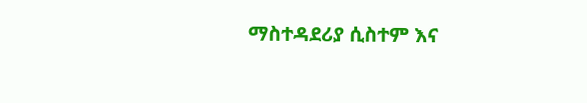ማስተዳደሪያ ሲስተም እና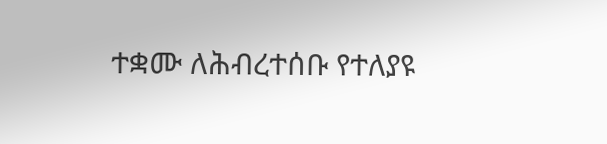ተቋሙ ለሕብረተሰቡ የተለያዩ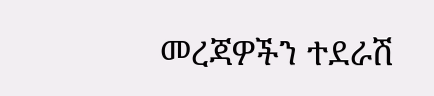መረጃዎችን ተደራሽ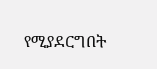የሚያደርግበት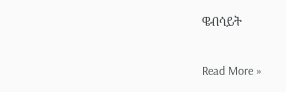ዌብሳይት

Read More »